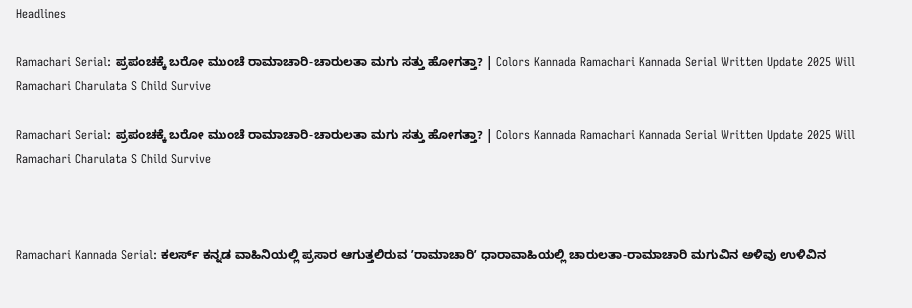Headlines

Ramachari Serial: ಪ್ರಪಂಚಕ್ಕೆ ಬರೋ ಮುಂಚೆ ರಾಮಾಚಾರಿ-ಚಾರುಲತಾ ಮಗು ಸತ್ತು ಹೋಗತ್ತಾ? | Colors Kannada Ramachari Kannada Serial Written Update 2025 Will Ramachari Charulata S Child Survive

Ramachari Serial: ಪ್ರಪಂಚಕ್ಕೆ ಬರೋ ಮುಂಚೆ ರಾಮಾಚಾರಿ-ಚಾರುಲತಾ ಮಗು ಸತ್ತು ಹೋಗತ್ತಾ? | Colors Kannada Ramachari Kannada Serial Written Update 2025 Will Ramachari Charulata S Child Survive



Ramachari Kannada Serial: ಕಲರ್ಸ್‌ ಕನ್ನಡ ವಾಹಿನಿಯಲ್ಲಿ ಪ್ರಸಾರ ಆಗುತ್ತಲಿರುವ ʼರಾಮಾಚಾರಿʼ ಧಾರಾವಾಹಿಯಲ್ಲಿ ಚಾರುಲತಾ-ರಾಮಾಚಾರಿ ಮಗುವಿನ ಅಳಿವು ಉಳಿವಿನ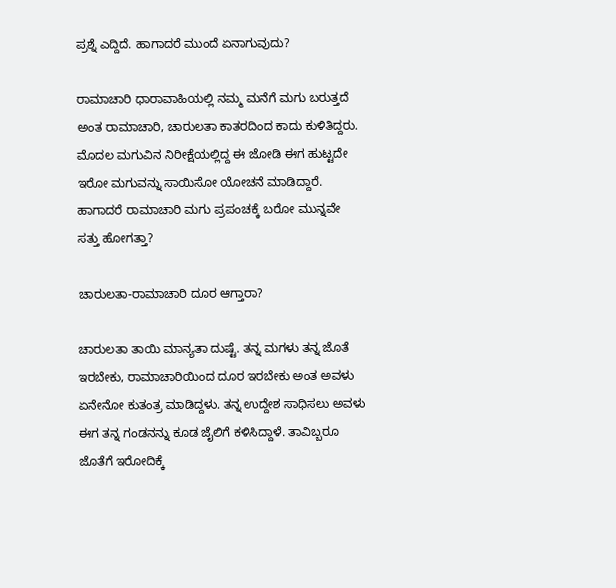ಪ್ರಶ್ನೆ ಎದ್ದಿದೆ. ಹಾಗಾದರೆ ಮುಂದೆ ಏನಾಗುವುದು?

ರಾಮಾಚಾರಿ ಧಾರಾವಾಹಿಯಲ್ಲಿ ನಮ್ಮ ಮನೆಗೆ ಮಗು ಬರುತ್ತದೆ ಅಂತ ರಾಮಾಚಾರಿ, ಚಾರುಲತಾ ಕಾತರದಿಂದ ಕಾದು ಕುಳಿತಿದ್ದರು. ಮೊದಲ ಮಗುವಿನ ನಿರೀಕ್ಷೆಯಲ್ಲಿದ್ದ ಈ ಜೋಡಿ ಈಗ ಹುಟ್ಟದೇ ಇರೋ ಮಗುವನ್ನು ಸಾಯಿಸೋ ಯೋಚನೆ ಮಾಡಿದ್ದಾರೆ. ಹಾಗಾದರೆ ರಾಮಾಚಾರಿ ಮಗು ಪ್ರಪಂಚಕ್ಕೆ ಬರೋ ಮುನ್ನವೇ ಸತ್ತು ಹೋಗತ್ತಾ?

ಚಾರುಲತಾ-ರಾಮಾಚಾರಿ ದೂರ ಆಗ್ತಾರಾ?

ಚಾರುಲತಾ ತಾಯಿ ಮಾನ್ಯತಾ ದುಷ್ಟೆ. ತನ್ನ ಮಗಳು ತನ್ನ ಜೊತೆ ಇರಬೇಕು, ರಾಮಾಚಾರಿಯಿಂದ ದೂರ ಇರಬೇಕು ಅಂತ ಅವಳು ಏನೇನೋ ಕುತಂತ್ರ ಮಾಡಿದ್ದಳು. ತನ್ನ ಉದ್ದೇಶ ಸಾಧಿಸಲು ಅವಳು ಈಗ ತನ್ನ ಗಂಡನನ್ನು ಕೂಡ ಜೈಲಿಗೆ ಕಳಿಸಿದ್ದಾಳೆ. ತಾವಿಬ್ಬರೂ ಜೊತೆಗೆ ಇರೋದಿಕ್ಕೆ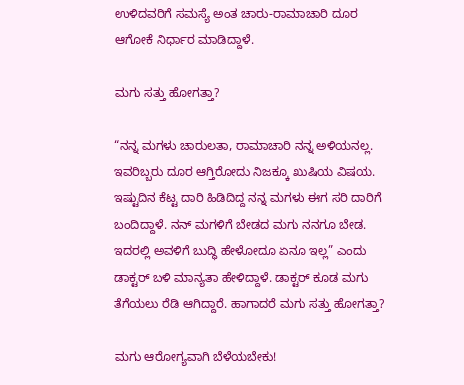ಉಳಿದವರಿಗೆ ಸಮಸ್ಯೆ ಅಂತ ಚಾರು-ರಾಮಾಚಾರಿ ದೂರ ಆಗೋಕೆ ನಿರ್ಧಾರ ಮಾಡಿದ್ದಾಳೆ.

ಮಗು ಸತ್ತು ಹೋಗತ್ತಾ?

“ನನ್ನ ಮಗಳು ಚಾರುಲತಾ, ರಾಮಾಚಾರಿ ನನ್ನ ಅಳಿಯನಲ್ಲ. ಇವರಿಬ್ಬರು ದೂರ ಆಗ್ತಿರೋದು ನಿಜಕ್ಕೂ ಖುಷಿಯ ವಿಷಯ. ಇಷ್ಟುದಿನ ಕೆಟ್ಟ ದಾರಿ ಹಿಡಿದಿದ್ದ ನನ್ನ ಮಗಳು ಈಗ ಸರಿ ದಾರಿಗೆ ಬಂದಿದ್ದಾಳೆ. ನನ್‌ ಮಗಳಿಗೆ ಬೇಡದ ಮಗು ನನಗೂ ಬೇಡ. ಇದರಲ್ಲಿ ಅವಳಿಗೆ ಬುದ್ಧಿ ಹೇಳೋದೂ ಏನೂ ಇಲ್ಲ” ಎಂದು ಡಾಕ್ಟರ್‌ ಬಳಿ ಮಾನ್ಯತಾ ಹೇಳಿದ್ದಾಳೆ. ಡಾಕ್ಟರ್‌ ಕೂಡ ಮಗು ತೆಗೆಯಲು ರೆಡಿ ಆಗಿದ್ದಾರೆ. ಹಾಗಾದರೆ ಮಗು ಸತ್ತು ಹೋಗತ್ತಾ?

ಮಗು ಆರೋಗ್ಯವಾಗಿ ಬೆಳೆಯಬೇಕು!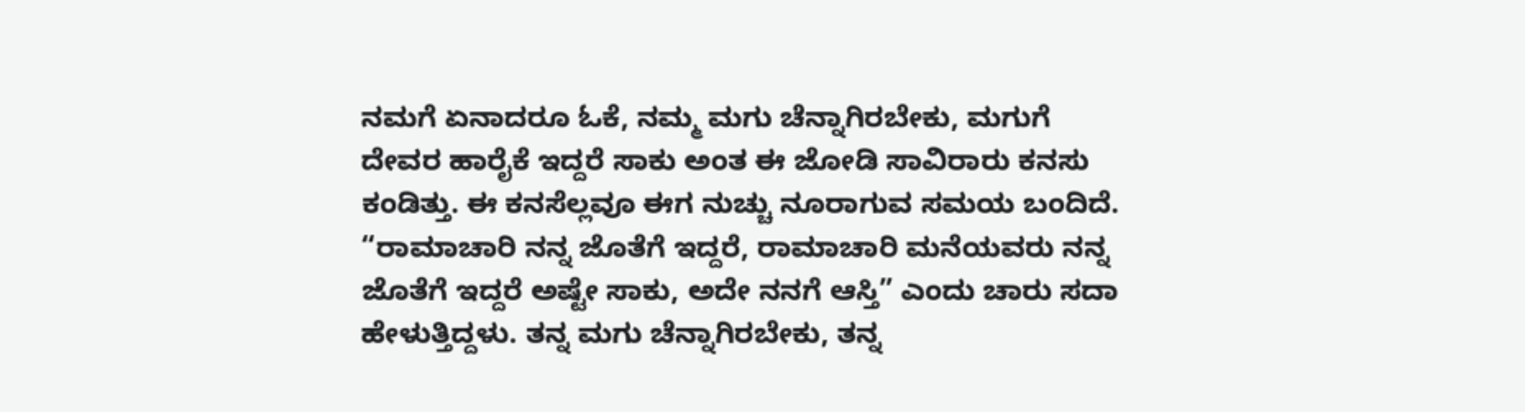ನಮಗೆ ಏನಾದರೂ ಓಕೆ, ನಮ್ಮ ಮಗು ಚೆನ್ನಾಗಿರಬೇಕು, ಮಗುಗೆ ದೇವರ ಹಾರೈಕೆ ಇದ್ದರೆ ಸಾಕು ಅಂತ ಈ ಜೋಡಿ ಸಾವಿರಾರು ಕನಸು ಕಂಡಿತ್ತು. ಈ ಕನಸೆಲ್ಲವೂ ಈಗ ನುಚ್ಚು ನೂರಾಗುವ ಸಮಯ ಬಂದಿದೆ. “ರಾಮಾಚಾರಿ ನನ್ನ ಜೊತೆಗೆ ಇದ್ದರೆ, ರಾಮಾಚಾರಿ ಮನೆಯವರು ನನ್ನ ಜೊತೆಗೆ ಇದ್ದರೆ ಅಷ್ಟೇ ಸಾಕು, ಅದೇ ನನಗೆ ಆಸ್ತಿ” ಎಂದು ಚಾರು ಸದಾ ಹೇಳುತ್ತಿದ್ದಳು. ತನ್ನ ಮಗು ಚೆನ್ನಾಗಿರಬೇಕು, ತನ್ನ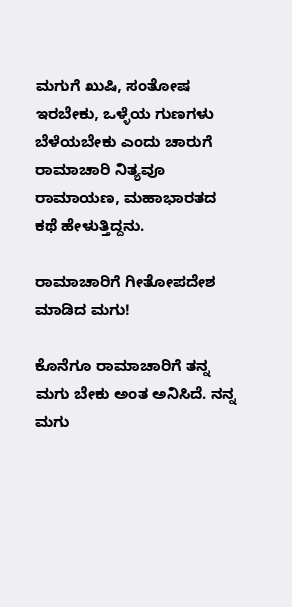ಮಗುಗೆ ಖುಷಿ, ಸಂತೋಷ ಇರಬೇಕು, ಒಳ್ಳೆಯ ಗುಣಗಳು ಬೆಳೆಯಬೇಕು ಎಂದು ಚಾರುಗೆ ರಾಮಾಚಾರಿ ನಿತ್ಯವೂ ರಾಮಾಯಣ, ಮಹಾಭಾರತದ ಕಥೆ ಹೇಳುತ್ತಿದ್ದನು.

ರಾಮಾಚಾರಿಗೆ ಗೀತೋಪದೇಶ ಮಾಡಿದ ಮಗು!

ಕೊನೆಗೂ ರಾಮಾಚಾರಿಗೆ ತನ್ನ ಮಗು ಬೇಕು ಅಂತ ಅನಿಸಿದೆ. ನನ್ನ ಮಗು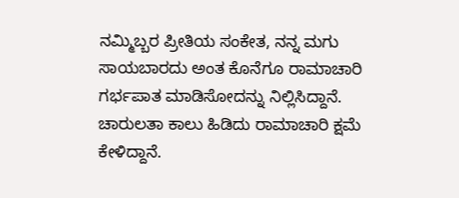ನಮ್ಮಿಬ್ಬರ ಪ್ರೀತಿಯ ಸಂಕೇತ, ನನ್ನ ಮಗು ಸಾಯಬಾರದು ಅಂತ ಕೊನೆಗೂ ರಾಮಾಚಾರಿ ಗರ್ಭಪಾತ ಮಾಡಿಸೋದನ್ನು ನಿಲ್ಲಿಸಿದ್ದಾನೆ. ಚಾರುಲತಾ ಕಾಲು ಹಿಡಿದು ರಾಮಾಚಾರಿ ಕ್ಷಮೆ ಕೇಳಿದ್ದಾನೆ.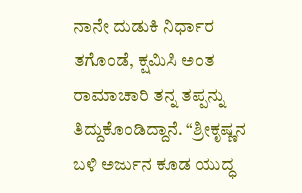ನಾನೇ ದುಡುಕಿ ನಿರ್ಧಾರ ತಗೊಂಡೆ, ಕ್ಷಮಿಸಿ ಅಂತ ರಾಮಾಚಾರಿ ತನ್ನ ತಪ್ಪನ್ನು ತಿದ್ದುಕೊಂಡಿದ್ದಾನೆ. “ಶ್ರೀಕೃಷ್ಣನ ಬಳಿ ಅರ್ಜುನ ಕೂಡ ಯುದ್ಧ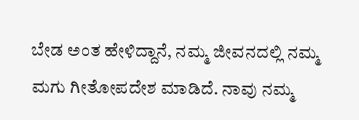ಬೇಡ ಅಂತ ಹೇಳಿದ್ದಾನೆ, ನಮ್ಮ ಜೀವನದಲ್ಲಿ ನಮ್ಮ ಮಗು ಗೀತೋಪದೇಶ ಮಾಡಿದೆ. ನಾವು ನಮ್ಮ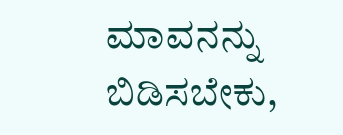ಮಾವನನ್ನು ಬಿಡಿಸಬೇಕು,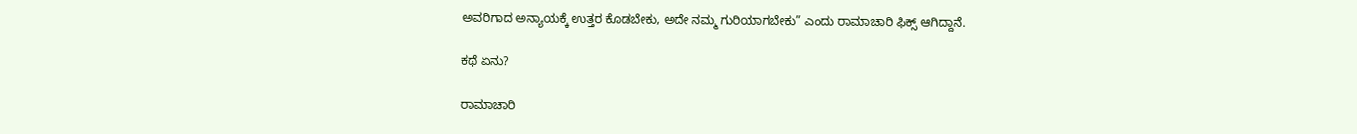ಅವರಿಗಾದ ಅನ್ಯಾಯಕ್ಕೆ ಉತ್ತರ ಕೊಡಬೇಕು, ಅದೇ ನಮ್ಮ ಗುರಿಯಾಗಬೇಕು” ಎಂದು ರಾಮಾಚಾರಿ ಫಿಕ್ಸ್‌ ಆಗಿದ್ದಾನೆ.

ಕಥೆ ಏನು?

ರಾಮಾಚಾರಿ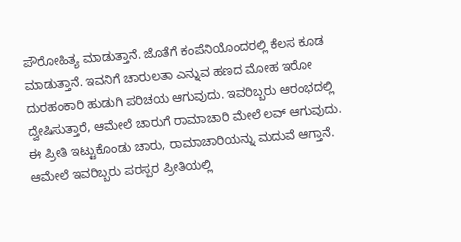ಪೌರೋಹಿತ್ಯ ಮಾಡುತ್ತಾನೆ. ಜೊತೆಗೆ ಕಂಪೆನಿಯೊಂದರಲ್ಲಿ ಕೆಲಸ ಕೂಡ ಮಾಡುತ್ತಾನೆ. ಇವನಿಗೆ ಚಾರುಲತಾ ಎನ್ನುವ ಹಣದ ಮೋಹ ಇರೋ ದುರಹಂಕಾರಿ ಹುಡುಗಿ ಪರಿಚಯ ಆಗುವುದು. ಇವರಿಬ್ಬರು ಆರಂಭದಲ್ಲಿ ದ್ವೇಷಿಸುತ್ತಾರೆ, ಆಮೇಲೆ ಚಾರುಗೆ ರಾಮಾಚಾರಿ ಮೇಲೆ ಲವ್‌ ಆಗುವುದು. ಈ ಪ್ರೀತಿ ಇಟ್ಟುಕೊಂಡು ಚಾರು, ರಾಮಾಚಾರಿಯನ್ನು ಮದುವೆ ಆಗ್ತಾನೆ. ಆಮೇಲೆ ಇವರಿಬ್ಬರು ಪರಸ್ಪರ ಪ್ರೀತಿಯಲ್ಲಿ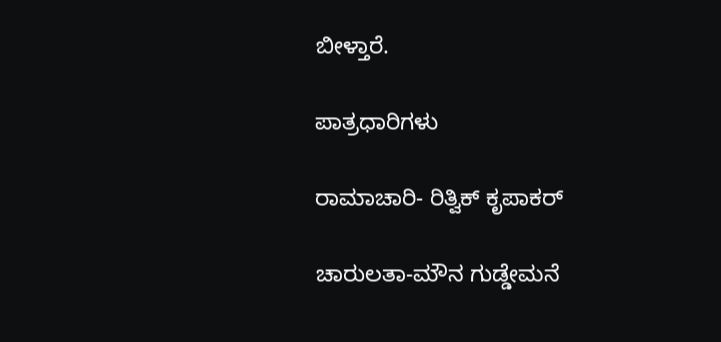ಬೀಳ್ತಾರೆ.

ಪಾತ್ರಧಾರಿಗಳು

ರಾಮಾಚಾರಿ- ರಿತ್ವಿಕ್‌ ಕೃಪಾಕರ್‌

ಚಾರುಲತಾ-ಮೌನ ಗುಡ್ಡೇಮನೆ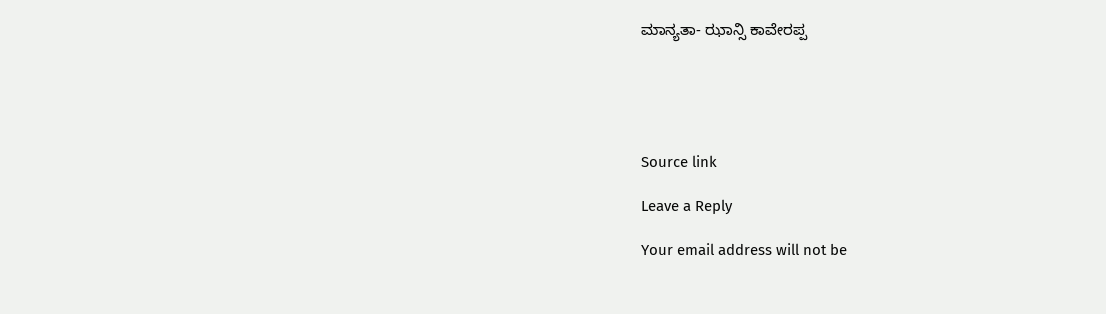ಮಾನ್ಯತಾ- ಝಾನ್ಸಿ ಕಾವೇರಪ್ಪ





Source link

Leave a Reply

Your email address will not be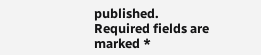published. Required fields are marked *